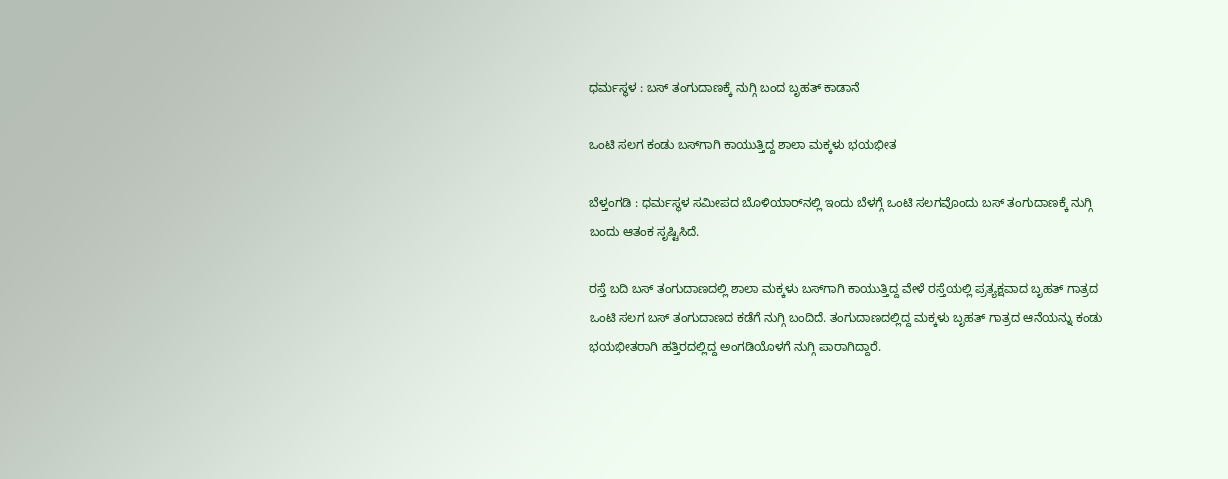ಧರ್ಮಸ್ಥಳ : ಬಸ್‌ ತಂಗುದಾಣಕ್ಕೆ ನುಗ್ಗಿ ಬಂದ ಬೃಹತ್‌ ಕಾಡಾನೆ

ಒಂಟಿ ಸಲಗ ಕಂಡು ಬಸ್‌ಗಾಗಿ ಕಾಯುತ್ತಿದ್ದ ಶಾಲಾ ಮಕ್ಕಳು ಭಯಭೀತ

ಬೆಳ್ತಂಗಡಿ : ಧರ್ಮಸ್ಥಳ ಸಮೀಪದ ಬೊಳಿಯಾರ್‌ನಲ್ಲಿ ಇಂದು ಬೆಳಗ್ಗೆ ಒಂಟಿ ಸಲಗವೊಂದು ಬಸ್‌ ತಂಗುದಾಣಕ್ಕೆ ನುಗ್ಗಿ ಬಂದು ಆತಂಕ ಸೃಷ್ಟಿಸಿದೆ.

ರಸ್ತೆ ಬದಿ ಬಸ್ ತಂಗುದಾಣದಲ್ಲಿ ಶಾಲಾ ಮಕ್ಕಳು ಬಸ್‌ಗಾಗಿ ಕಾಯುತ್ತಿದ್ದ ವೇಳೆ ರಸ್ತೆಯಲ್ಲಿ ಪ್ರತ್ಯಕ್ಷವಾದ ಬೃಹತ್‌ ಗಾತ್ರದ ಒಂಟಿ ಸಲಗ ಬಸ್ ತಂಗುದಾಣದ ಕಡೆಗೆ ನುಗ್ಗಿ ಬಂದಿದೆ. ತಂಗುದಾಣದಲ್ಲಿದ್ದ ಮಕ್ಕಳು ಬೃಹತ್ ಗಾತ್ರದ ಆನೆಯನ್ನು ಕಂಡು ಭಯಭೀತರಾಗಿ ಹತ್ತಿರದಲ್ಲಿದ್ದ ಅಂಗಡಿಯೊಳಗೆ ನುಗ್ಗಿ ಪಾರಾಗಿದ್ದಾರೆ.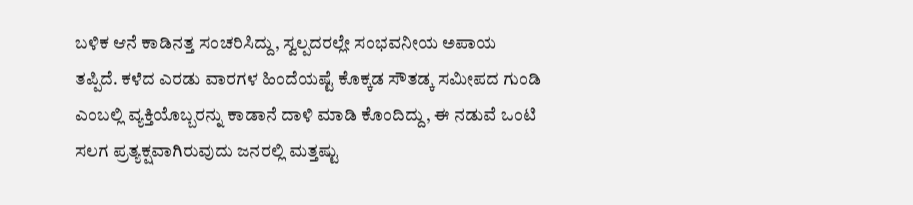ಬಳಿಕ ಆನೆ ಕಾಡಿನತ್ತ ಸಂಚರಿಸಿದ್ದು, ಸ್ವಲ್ಪದರಲ್ಲೇ ಸಂಭವನೀಯ ಅಪಾಯ ತಪ್ಪಿದೆ. ಕಳೆದ ಎರಡು ವಾರಗಳ ಹಿಂದೆಯಷ್ಟೆ ಕೊಕ್ಕಡ ಸೌತಡ್ಕ ಸಮೀಪದ ಗುಂಡಿ ಎಂಬಲ್ಲಿ ವ್ಯಕ್ತಿಯೊಬ್ಬರನ್ನು ಕಾಡಾನೆ ದಾಳಿ ಮಾಡಿ ಕೊಂದಿದ್ದು, ಈ ನಡುವೆ ಒಂಟಿ ಸಲಗ ಪ್ರತ್ಯಕ್ಷವಾಗಿರುವುದು ಜನರಲ್ಲಿ ಮತ್ತಷ್ಟು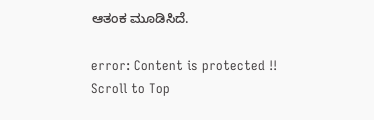ಆತಂಕ ಮೂಡಿಸಿದೆ.

error: Content is protected !!
Scroll to Top